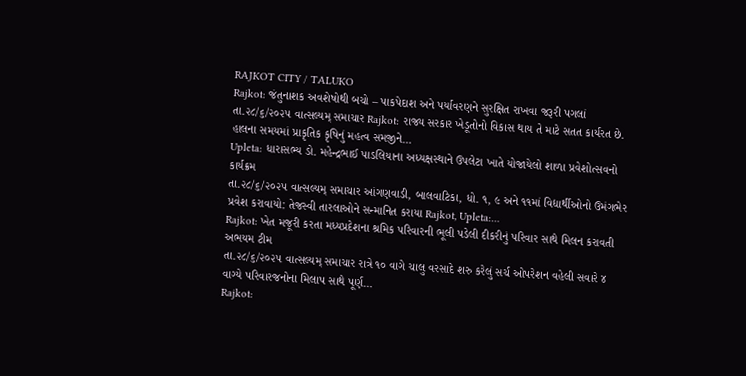RAJKOT CITY / TALUKO
Rajkot: જંતુનાશક અવશેષોથી બચો – પાકપેદાશ અને પર્યાવરણને સુરક્ષિત રાખવા જરૂરી પગલાં
તા.૨૮/૬/૨૦૨૫ વાત્સલ્યમ્ સમાચાર Rajkot: રાજ્ય સરકાર ખેડૂતોનો વિકાસ થાય તે માટે સતત કાર્યરત છે. હાલના સમયમાં પ્રાકૃતિક કૃષિનું મહત્વ સમજીને…
Upleta: ધારાસભ્ય ડો. મહેન્દ્રભાઈ પાડલિયાના અધ્યક્ષસ્થાને ઉપલેટા ખાતે યોજાયેલો શાળા પ્રવેશોત્સવનો કાર્યક્રમ
તા.૨૮/૬/૨૦૨૫ વાત્સલ્યમ્ સમાચાર આંગણવાડી, બાલવાટિકા, ધો. ૧, ૯ અને ૧૧માં વિદ્યાર્થીઓનો ઉમંગભેર પ્રવેશ કરાવાયો: તેજસ્વી તારલાઓને સન્માનિત કરાયા Rajkot, Upleta:…
Rajkot: ખેત મજૂરી કરતા મધ્યપ્રદેશના શ્રમિક પરિવારની ભૂલી પડેલી દીકરીનું પરિવાર સાથે મિલન કરાવતી અભયમ ટીમ
તા.૨૮/૬/૨૦૨૫ વાત્સલ્યમ્ સમાચાર રાત્રે ૧૦ વાગે ચાલુ વરસાદે શરુ કરેલું સર્ચ ઓપરેશન વહેલી સવારે ૪ વાગ્યે પરિવારજનોના મિલાપ સાથે પૂર્ણ…
Rajkot: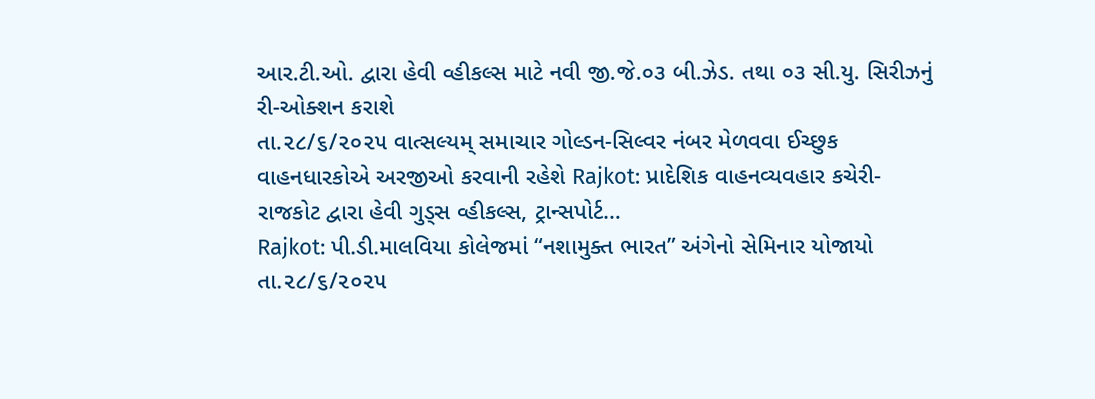આર.ટી.ઓ. દ્વારા હેવી વ્હીકલ્સ માટે નવી જી.જે.૦૩ બી.ઝેડ. તથા ૦૩ સી.યુ. સિરીઝનું રી-ઓક્શન કરાશે
તા.૨૮/૬/૨૦૨૫ વાત્સલ્યમ્ સમાચાર ગોલ્ડન-સિલ્વર નંબર મેળવવા ઈચ્છુક વાહનધારકોએ અરજીઓ કરવાની રહેશે Rajkot: પ્રાદેશિક વાહનવ્યવહાર કચેરી-રાજકોટ દ્વારા હેવી ગુડ્સ વ્હીકલ્સ, ટ્રાન્સપોર્ટ…
Rajkot: પી.ડી.માલવિયા કોલેજમાં “નશામુક્ત ભારત” અંગેનો સેમિનાર યોજાયો
તા.૨૮/૬/૨૦૨૫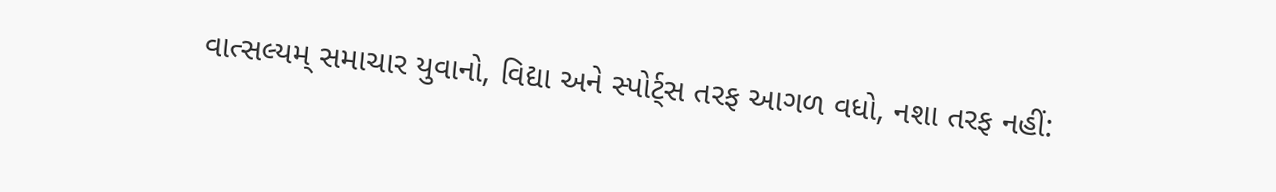વાત્સલ્યમ્ સમાચાર યુવાનો, વિદ્યા અને સ્પોર્ટ્સ તરફ આગળ વધો, નશા તરફ નહીં: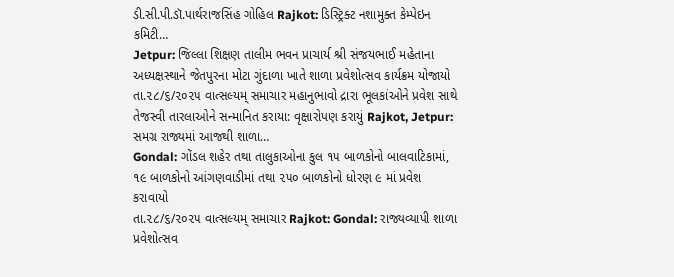ડી.સી.પી.ડૉ.પાર્થરાજસિંહ ગોહિલ Rajkot: ડિસ્ટ્રિક્ટ નશામુક્ત કેમ્પેઇન કમિટી…
Jetpur: જિલ્લા શિક્ષણ તાલીમ ભવન પ્રાચાર્ય શ્રી સંજયભાઈ મહેતાના અધ્યક્ષસ્થાને જેતપુરના મોટા ગુંદાળા ખાતે શાળા પ્રવેશોત્સવ કાર્યક્રમ યોજાયો
તા.૨૮/૬/૨૦૨૫ વાત્સલ્યમ્ સમાચાર મહાનુભાવો દ્રારા ભૂલકાંઓને પ્રવેશ સાથે તેજસ્વી તારલાઓને સન્માનિત કરાયા: વૃક્ષારોપણ કરાયું Rajkot, Jetpur: સમગ્ર રાજ્યમાં આજથી શાળા…
Gondal: ગોંડલ શહેર તથા તાલુકાઓના કુલ ૧૫ બાળકોનો બાલવાટિકામાં, ૧૯ બાળકોનો આંગણવાડીમાં તથા ૨૫૦ બાળકોનો ધોરણ ૯ માં પ્રવેશ કરાવાયો
તા.૨૮/૬/૨૦૨૫ વાત્સલ્યમ્ સમાચાર Rajkot: Gondal: રાજ્યવ્યાપી શાળા પ્રવેશોત્સવ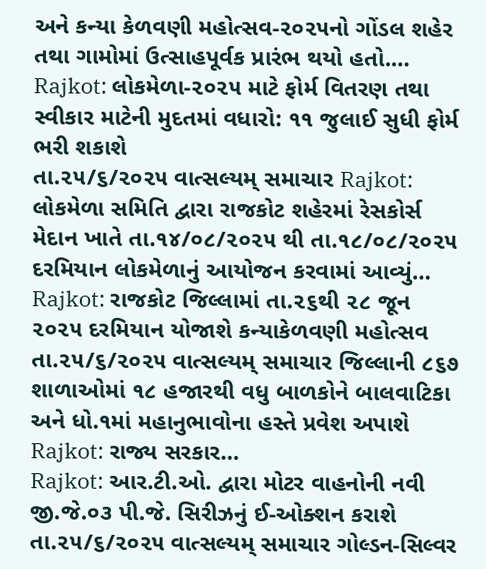અને કન્યા કેળવણી મહોત્સવ-૨૦૨૫નો ગોંડલ શહેર તથા ગામોમાં ઉત્સાહપૂર્વક પ્રારંભ થયો હતો.…
Rajkot: લોકમેળા-૨૦૨૫ માટે ફોર્મ વિતરણ તથા સ્વીકાર માટેની મુદતમાં વધારો: ૧૧ જુલાઈ સુધી ફોર્મ ભરી શકાશે
તા.૨૫/૬/૨૦૨૫ વાત્સલ્યમ્ સમાચાર Rajkot: લોકમેળા સમિતિ દ્વારા રાજકોટ શહેરમાં રેસકોર્સ મેદાન ખાતે તા.૧૪/૦૮/૨૦૨૫ થી તા.૧૮/૦૮/૨૦૨૫ દરમિયાન લોકમેળાનું આયોજન કરવામાં આવ્યું…
Rajkot: રાજકોટ જિલ્લામાં તા.૨૬થી ૨૮ જૂન ૨૦૨૫ દરમિયાન યોજાશે કન્યાકેળવણી મહોત્સવ
તા.૨૫/૬/૨૦૨૫ વાત્સલ્યમ્ સમાચાર જિલ્લાની ૮૬૭ શાળાઓમાં ૧૮ હજારથી વધુ બાળકોને બાલવાટિકા અને ધો.૧માં મહાનુભાવોના હસ્તે પ્રવેશ અપાશે Rajkot: રાજ્ય સરકાર…
Rajkot: આર.ટી.ઓ. દ્વારા મોટર વાહનોની નવી જી.જે.૦૩ પી.જે. સિરીઝનું ઈ-ઓક્શન કરાશે
તા.૨૫/૬/૨૦૨૫ વાત્સલ્યમ્ સમાચાર ગોલ્ડન-સિલ્વર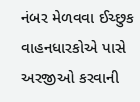નંબર મેળવવા ઈચ્છુક વાહનધારકોએ પાસે અરજીઓ કરવાની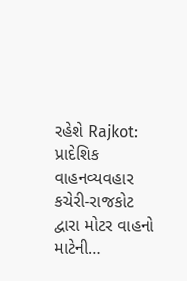રહેશે Rajkot: પ્રાદેશિક વાહનવ્યવહાર કચેરી-રાજકોટ દ્વારા મોટર વાહનો માટેની…